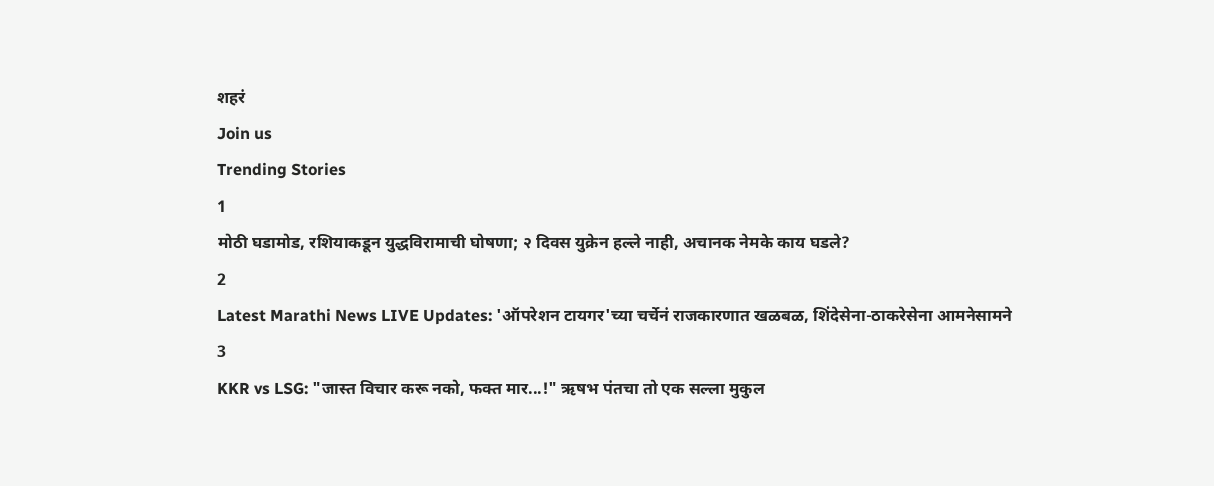शहरं
Join us
Trending Stories
1
मोठी घडामोड, रशियाकडून युद्धविरामाची घोषणा; २ दिवस युक्रेन हल्ले नाही, अचानक नेमके काय घडले?
2
Latest Marathi News LIVE Updates: 'ऑपरेशन टायगर'च्या चर्चेनं राजकारणात खळबळ, शिंदेसेना-ठाकरेसेना आमनेसामने
3
KKR vs LSG: "जास्त विचार करू नको, फक्त मार...!" ऋषभ पंतचा तो एक सल्ला मुकुल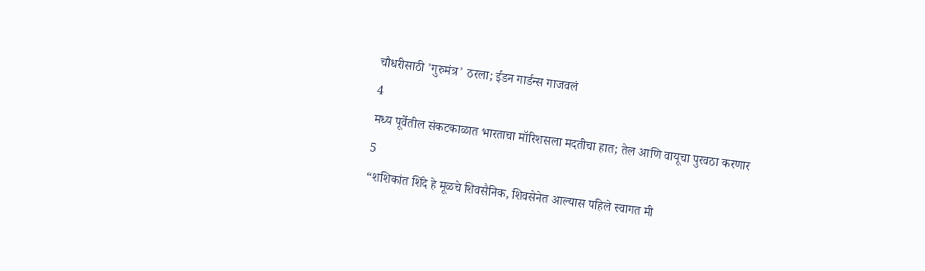चौधरीसाठी 'गुरुमंत्र' ठरला; ईडन गार्डन्स गाजवलं
4
मध्य पूर्वेतील संकटकाळात भारताचा मॉरिशसला मदतीचा हात; तेल आणि वायूचा पुरवठा करणार
5
“शशिकांत शिंदे हे मूळचे शिवसैनिक, शिवसेनेत आल्यास पहिले स्वागत मी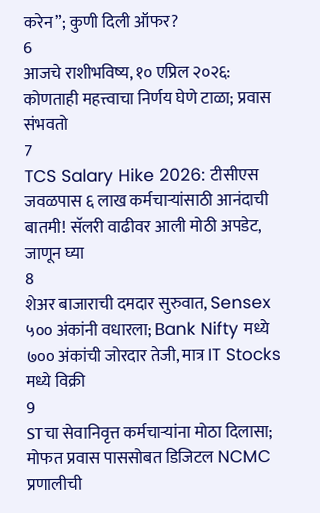करेन”; कुणी दिली ऑफर?
6
आजचे राशीभविष्य, १० एप्रिल २०२६: कोणताही महत्त्वाचा निर्णय घेणे टाळा; प्रवास संभवतो
7
TCS Salary Hike 2026: टीसीएस जवळपास ६ लाख कर्मचाऱ्यांसाठी आनंदाची बातमी! सॅलरी वाढीवर आली मोठी अपडेट, जाणून घ्या
8
शेअर बाजाराची दमदार सुरुवात, Sensex ५०० अंकांनी वधारला; Bank Nifty मध्ये ७०० अंकांची जोरदार तेजी, मात्र IT Stocks मध्ये विक्री
9
STचा सेवानिवृत्त कर्मचाऱ्यांना मोठा दिलासा; मोफत प्रवास पाससोबत डिजिटल NCMC प्रणालीची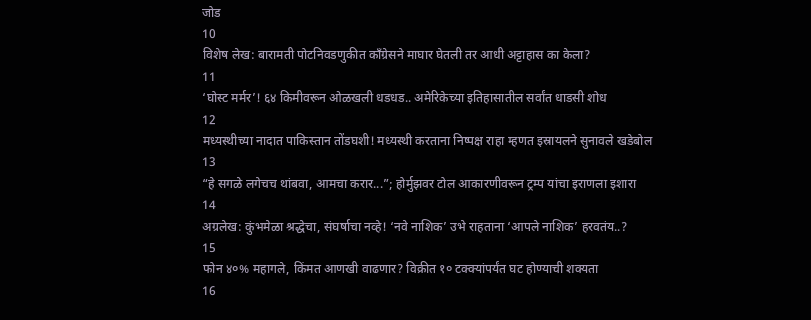जोड
10
विशेष लेख: बारामती पोटनिवडणुकीत काँग्रेसने माघार घेतली तर आधी अट्टाहास का केला?
11
‘घोस्ट मर्मर’! ६४ किमीवरून ओळखली धडधड.. अमेरिकेच्या इतिहासातील सर्वांत धाडसी शोध
12
मध्यस्थीच्या नादात पाकिस्तान तोंडघशी! मध्यस्थी करताना निष्पक्ष राहा म्हणत इस्रायलने सुनावले खडेबोल
13
“हे सगळे लगेचच थांबवा, आमचा करार...”; होर्मुझवर टोल आकारणीवरून ट्रम्प यांचा इराणला इशारा
14
अग्रलेख: कुंभमेळा श्रद्धेचा, संघर्षाचा नव्हे! ‘नवे नाशिक’ उभे राहताना ‘आपले नाशिक’ हरवतंय..?
15
फोन ४०% महागले, किंमत आणखी वाढणार? विक्रीत १० टक्क्यांपर्यंत घट होण्याची शक्यता
16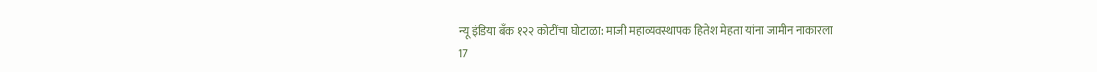न्यू इंडिया बँक १२२ कोटींचा घोटाळा: माजी महाव्यवस्थापक हितेश मेहता यांना जामीन नाकारला
17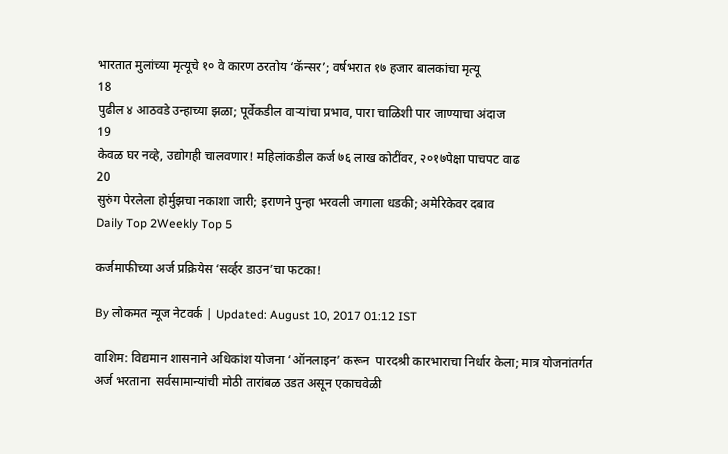भारतात मुलांच्या मृत्यूचे १० वे कारण ठरतोय ‘कॅन्सर’; वर्षभरात १७ हजार बालकांचा मृत्यू
18
पुढील ४ आठवडे उन्हाच्या झळा; पूर्वेकडील वाऱ्यांचा प्रभाव, पारा चाळिशी पार जाण्याचा अंदाज
19
केवळ घर नव्हे, उद्योगही चालवणार! महिलांकडील कर्ज ७६ लाख कोटींवर, २०१७पेक्षा पाचपट वाढ
20
सुरुंग पेरलेला होर्मुझचा नकाशा जारी; इराणने पुन्हा भरवली जगाला धडकी; अमेरिकेवर दबाव
Daily Top 2Weekly Top 5

कर्जमाफीच्या अर्ज प्रक्रियेस ‘सर्व्हर डाउन’चा फटका!

By लोकमत न्यूज नेटवर्क | Updated: August 10, 2017 01:12 IST

वाशिम: विद्यमान शासनाने अधिकांश योजना ‘ऑनलाइन’ करून  पारदश्री कारभाराचा निर्धार केला; मात्र योजनांतर्गत अर्ज भरताना  सर्वसामान्यांची मोठी तारांबळ उडत असून एकाचवेळी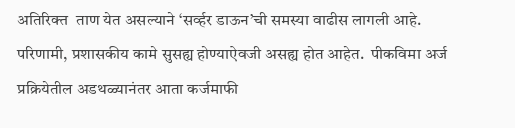अतिरिक्त  ताण येत असल्याने ‘सर्व्हर डाऊन’ची समस्या वाढीस लागली आहे.  परिणामी, प्रशासकीय कामे सुसह्य होण्याऐवजी असह्य होत आहेत.  पीकविमा अर्ज प्रक्रियेतील अडथळ्यानंतर आता कर्जमाफी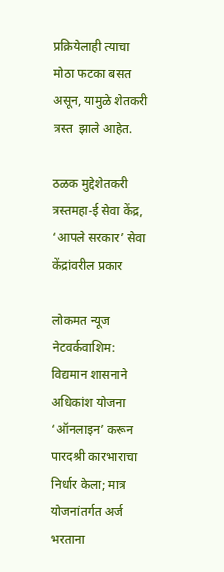प्रक्रियेलाही त्याचा मोठा फटका बसत असून, यामुळे शेतकरी त्रस्त  झाले आहेत.

ठळक मुद्देशेतकरी त्रस्तमहा-ई सेवा केंद्र, ‘आपले सरकार’ सेवा केंद्रांवरील प्रकार

लोकमत न्यूज नेटवर्कवाशिम: विद्यमान शासनाने अधिकांश योजना ‘ऑनलाइन’ करून  पारदश्री कारभाराचा निर्धार केला; मात्र योजनांतर्गत अर्ज भरताना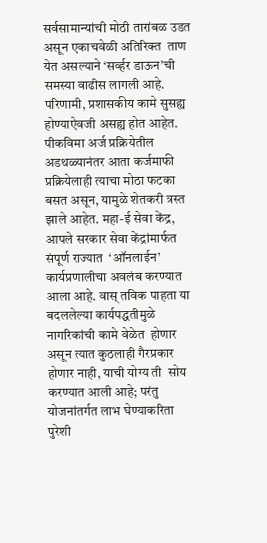सर्वसामान्यांची मोठी तारांबळ उडत असून एकाचवेळी अतिरिक्त  ताण येत असल्याने ‘सर्व्हर डाऊन’ची समस्या वाढीस लागली आहे.  परिणामी, प्रशासकीय कामे सुसह्य होण्याऐवजी असह्य होत आहेत.  पीकविमा अर्ज प्रक्रियेतील अडथळ्यानंतर आता कर्जमाफी  प्रक्रियेलाही त्याचा मोठा फटका बसत असून, यामुळे शेतकरी त्रस्त  झाले आहेत. महा-ई सेवा केंद्र, आपले सरकार सेवा केंद्रांमार्फत संपूर्ण राज्यात  ‘ऑनलाईन’ कार्यप्रणालीचा अवलंब करण्यात आला आहे. वास् तविक पाहता या बदललेल्या कार्यपद्धतीमुळे नागरिकांची कामे वेळेत  होणार असून त्यात कुठलाही गैरप्रकार होणार नाही, याची योग्य ती  सोय करण्यात आली आहे; परंतु योजनांतर्गत लाभ घेण्याकरिता  पुरेशी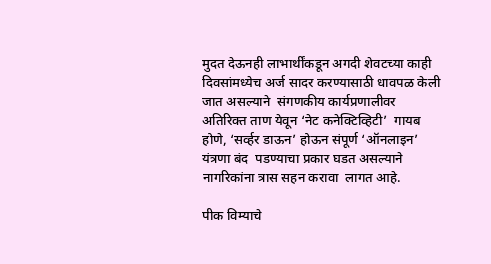मुदत देऊनही लाभार्थींकडून अगदी शेवटच्या काही  दिवसांमध्येच अर्ज सादर करण्यासाठी धावपळ केली जात असल्याने  संगणकीय कार्यप्रणालीवर अतिरिक्त ताण येवून ‘नेट कनेक्टिव्हिटी’  गायब होणे, ‘सर्व्हर डाऊन’ होऊन संपूर्ण ‘ऑनलाइन’ यंत्रणा बंद  पडण्याचा प्रकार घडत असल्याने नागरिकांना त्रास सहन करावा  लागत आहे.

पीक विम्याचे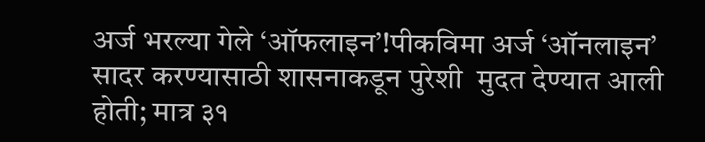अर्ज भरल्या गेले ‘ऑफलाइन’!पीकविमा अर्ज ‘ऑनलाइन’ सादर करण्यासाठी शासनाकडून पुरेशी  मुदत देण्यात आली होती; मात्र ३१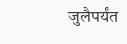जुलैपर्यंत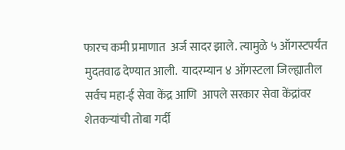फारच कमी प्रमाणात  अर्ज सादर झाले. त्यामुळे ५ ऑगस्टपर्यंत मुदतवाढ देण्यात आली.  यादरम्यान ४ ऑगस्टला जिल्ह्यातील सर्वच महा-ई सेवा केंद्र आणि  आपले सरकार सेवा केंद्रांवर शेतकर्‍यांची तोबा गर्दी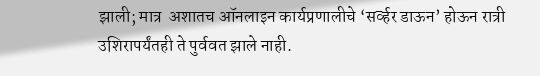झाली; मात्र  अशातच ऑनलाइन कार्यप्रणालीचे ‘सर्व्हर डाऊन’ होऊन रात्री  उशिरापर्यंतही ते पुर्ववत झाले नाही.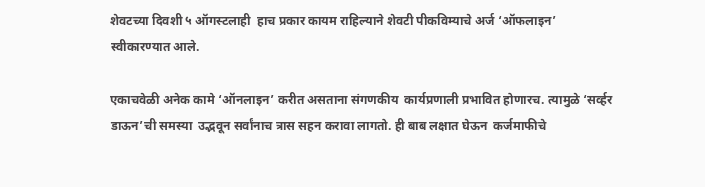शेवटच्या दिवशी ५ ऑगस्टलाही  हाच प्रकार कायम राहिल्याने शेवटी पीकविम्याचे अर्ज ‘ऑफलाइन’  स्वीकारण्यात आले.

एकाचवेळी अनेक कामे ‘ऑनलाइन’ करीत असताना संगणकीय  कार्यप्रणाली प्रभावित होणारच. त्यामुळे ‘सर्व्हर डाऊन’ची समस्या  उद्भवून सर्वांनाच त्रास सहन करावा लागतो. ही बाब लक्षात घेऊन  कर्जमाफीचे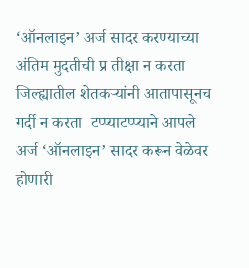‘ऑनलाइन’ अर्ज सादर करण्याच्या अंतिम मुदतीची प्र तीक्षा न करता जिल्ह्यातील शेतकर्‍यांनी आतापासूनच गर्दी न करता  टप्प्याटप्प्याने आपले अर्ज ‘ऑनलाइन’ सादर करून वेळेवर होणारी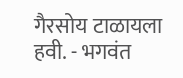गैरसोय टाळायला हवी. - भगवंत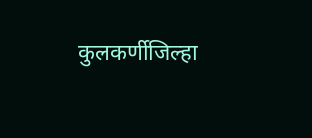कुलकर्णीजिल्हा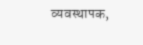व्यवस्थापक,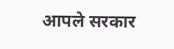आपले सरकार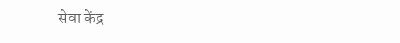सेवा केंद्र